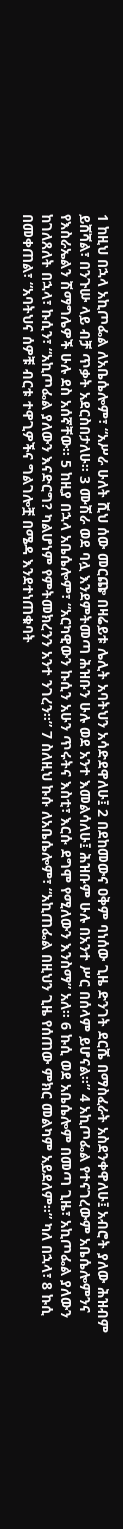1 ከዚህ በኋላ አኪጦፌል ለአቤሴሎም፣ “አሥራ ሁለት ሺህ ሰው መርጬ በዛሬይቱ ሌሊት አባትህን አሳድደዋለሁ፤ 2 በደከመውና ዐቅም ባነሰው ጊዜ ድንገት ደርሼ በማስፈራት አስደንቀዋለሁ፤ አብሮት ያለው ሕዝብም ይሸሻል፣ በንጉሡ ላይ ብቻ ጥቃት አደርስበታለሁ፡፡ 3 ሙሽራ ወደ ባሏ እንደምትመጣ ሕዝቡን ሁሉ ወደ አንተ እመልሳለሁ፤ ሕዝቡም ሁሉ በአንተ ሥር በሰላም ይሆናል፡፡” 4 አኪጦፌል የተናገረውም አቤሴሎምንና የእስራኤልን ሽማግሌዎች ሁሉ ደስ አሰኛቸው፡፡ 5 ከዚያ በኋላ አቤሴሎም፣ “አርካዊውን ኩሲን አሁን ጥሩትና እስቲ፣ እርሱ ደግሞ የሚለውን እንስማ” አለ፡፡ 6 ኩሲ ወደ አቤሴሎም በመጣ ጊዜ፣ አኪጦፌል ያለውን ከገለጸለት በኋላ፣ ኩሲን፣ “አኪጦፌል ያለውን እናድርግ? ካልሆነም የምትመክረንን አንተ ንገረን፡፡” 7 ስለዚህ ኩሱ ለአቤሴሎም፣ “አኪጠፌል በዚህን ጊዜ የሰጠው ምክር መልካም አይደለም፡፡” ካለ በኋላ፣ 8 ኩሲ በመቀጠል፣ “አባትህና ሰዎቹ ብርቱ ተዋጊዎችና ግልገሎቿ በሜዳ እንደተነጠቁባት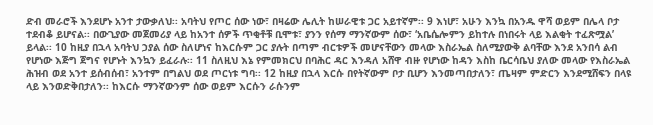ድብ መራሮች እንደሆኑ አንተ ታውቃለህ፡፡ አባትህ የጦር ሰው ነው፣ በዛሬው ሌሊት ከሠራዊቱ ጋር አይተኛም፡፡ 9 እነሆ፣ አሁን እንኳ በአንዱ ዋሻ ወይም በሌላ ቦታ ተደብቆ ይሆናል፡፡ በውጊያው መጀመሪያ ላይ ከአንተ ሰዎች ጥቂቶቹ ቢሞቱ፣ ያንን የሰማ ማንኛውም ሰው፣ ‘አቤሴሎምን ይከተሉ በነበሩት ላይ እልቂት ተፈጽሟል’ ይላል፡፡ 10 ከዚያ በኋላ አባትህ ኃያል ሰው ስለሆነና ከእርሱም ጋር ያሉት በጣም ብርቱዎች መሆናቸውን መላው እስራኤል ስለሚያውቅ ልባቸው እንደ አንበሳ ልብ የሆነው እጅግ ጀግና የሆኑት እንኳን ይፈራሉ፡፡ 11 ስለዚህ እኔ የምመክርህ በባሕር ዳር እንዳለ አሸዋ ብዙ የሆነው ከዳን እስከ ቤርሳቤህ ያለው መላው የእስራኤል ሕዝብ ወደ አንተ ይሰብሰብ፣ አንተም በግልህ ወደ ጦርነቱ ግባ፡፡ 12 ከዚያ በኋላ እርሱ በየትኛውም ቦታ ቢሆን እንመጣበታለን፣ ጤዛም ምድርን እንደሚሸፍን በላዩ ላይ እንወድቅበታለን፡፡ ከእርሱ ማንኛውንም ሰው ወይም እርሱን ራሱንም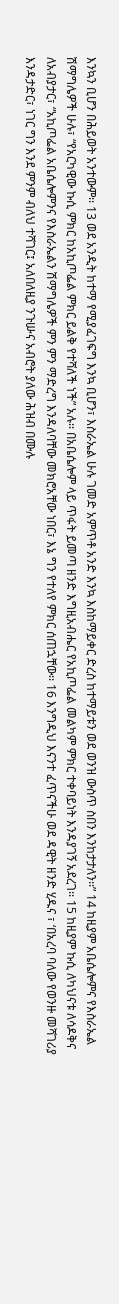እንኳን ቢሆን በሕይወት አንተውም፡፡ 13 ወደ አንዲት ከተማ የሚያፈገፍግ እንኳ ቢሆን፣ እስራኤል ሁሉ ገመድ አምጥቶ አንድ እንኳ እስከማይቀር ድረስ ከተማይቱን ወደ ወንዝ ውስጥ ስበን እንከታታለን፡፡” 14 ከዚያም አቤሴሎምና የእስራኤል ሽማግሌዎች ሁሉ፣ “የአርካዊው ኩሲ ምክር ከአኪጦፌል ምክር ይልቅ የተሻለች ነች” አሉ፡፡ በአቤሴሎም ላይ ጥፋት ይመጣ ዘንድ እግዚአብሔር የአኪጦፌል መልካም ምክር ተቀባይነት እንዳያገኝ አደረገ፡፡ 15 ከዚያም ኩሲ ለካህናቱ ለሳዶቅና ለአብያታር፣ “አኪጦፌል አቤሴሎምንና የእስራኤልን ሽማግሌዎች ምን ምን ማድረግ እንዳለባቸው መክሮአቸው ነበር፣ እኔ ግን የተለየ ምክር ሰጠኋቸው፡፡ 16 እንግዲህ እናንተ ፈጥናችሁ ወደ ዳዊት ዘንድ ሂዱና ፣ ‘በአረባ ባለው የወንዙ መሻገሪያ እንዳታድር፣ ነገር ግን እንደ ምንም ብለህ ተሻገር፤ አለበለዚያ ንጉሡና አብሮት ያለው ሕዝብ በሙሉ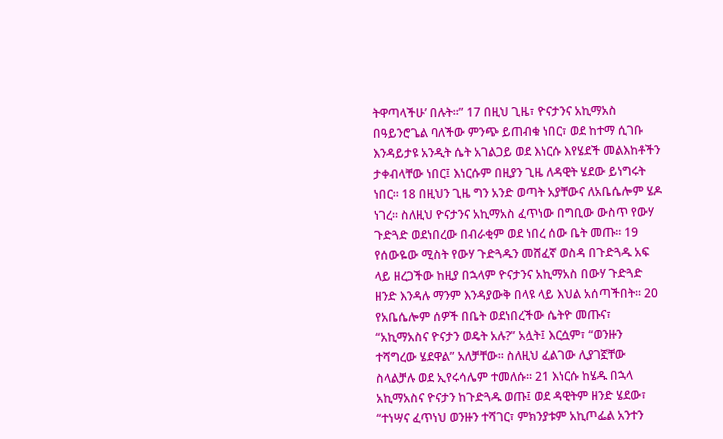ትዋጣላችሁ’ በሉት፡፡” 17 በዚህ ጊዜ፣ ዮናታንና አኪማአስ በዓይንሮጌል ባለችው ምንጭ ይጠብቁ ነበር፣ ወደ ከተማ ሲገቡ እንዳይታዩ አንዲት ሴት አገልጋይ ወደ እነርሱ እየሄደች መልእከቶችን ታቀብላቸው ነበር፤ እነርሱም በዚያን ጊዜ ለዳዊት ሄደው ይነግሩት ነበር፡፡ 18 በዚህን ጊዜ ግን አንድ ወጣት አያቸውና ለአቤሴሎም ሄዶ ነገረ፡፡ ስለዚህ ዮናታንና አኪማአስ ፈጥነው በግቢው ውስጥ የውሃ ጉድጓድ ወደነበረው በብራቂም ወደ ነበረ ሰው ቤት መጡ፡፡ 19 የሰውዬው ሚስት የውሃ ጉድጓዱን መሸፈኛ ወስዳ በጉድጓዱ አፍ ላይ ዘረጋችው ከዚያ በኋላም ዮናታንና አኪማአስ በውሃ ጉድጓድ ዘንድ እንዳሉ ማንም እንዳያውቅ በላዩ ላይ እህል አሰጣችበት፡፡ 20 የአቤሴሎም ሰዎች በቤት ወደነበረችው ሴትዮ መጡና፣ “አኪማአስና ዮናታን ወዴት አሉ?” አሏት፤ እርሷም፣ “ወንዙን ተሻግረው ሄደዋል” አለቻቸው፡፡ ስለዚህ ፈልገው ሊያገኟቸው ስላልቻሉ ወደ ኢየሩሳሌም ተመለሱ፡፡ 21 እነርሱ ከሄዱ በኋላ አኪማአስና ዮናታን ከጉድጓዱ ወጡ፤ ወደ ዳዊትም ዘንድ ሄደው፣ “ተነሣና ፈጥነህ ወንዙን ተሻገር፣ ምክንያቱም አኪጦፌል አንተን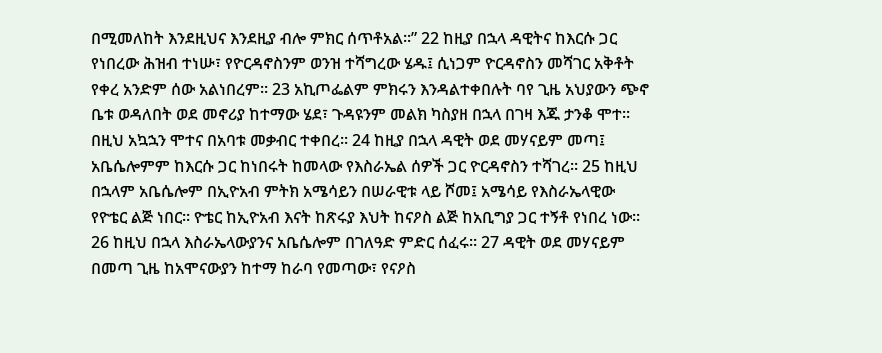በሚመለከት እንደዚህና እንደዚያ ብሎ ምክር ሰጥቶአል፡፡” 22 ከዚያ በኋላ ዳዊትና ከእርሱ ጋር የነበረው ሕዝብ ተነሡ፣ የዮርዳኖስንም ወንዝ ተሻግረው ሄዱ፤ ሲነጋም ዮርዳኖስን መሻገር አቅቶት የቀረ አንድም ሰው አልነበረም፡፡ 23 አኪጦፌልም ምክሩን እንዳልተቀበሉት ባየ ጊዜ አህያውን ጭኖ ቤቱ ወዳለበት ወደ መኖሪያ ከተማው ሄደ፣ ጉዳዩንም መልክ ካስያዘ በኋላ በገዛ እጁ ታንቆ ሞተ፡፡ በዚህ አኳኋን ሞተና በአባቱ መቃብር ተቀበረ፡፡ 24 ከዚያ በኋላ ዳዊት ወደ መሃናይም መጣ፤ አቤሴሎምም ከእርሱ ጋር ከነበሩት ከመላው የእስራኤል ሰዎች ጋር ዮርዳኖስን ተሻገረ፡፡ 25 ከዚህ በኋላም አቤሴሎም በኢዮአብ ምትክ አሜሳይን በሠራዊቱ ላይ ሾመ፤ አሜሳይ የእስራኤላዊው የዮቴር ልጅ ነበር፡፡ ዮቴር ከኢዮአብ እናት ከጽሩያ እህት ከናዖስ ልጅ ከአቢግያ ጋር ተኝቶ የነበረ ነው፡፡ 26 ከዚህ በኋላ እስራኤላውያንና አቤሴሎም በገለዓድ ምድር ሰፈሩ፡፡ 27 ዳዊት ወደ መሃናይም በመጣ ጊዜ ከአሞናውያን ከተማ ከራባ የመጣው፣ የናዖስ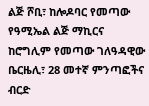ልጅ ሾቢ፣ ከሎዶባር የመጣው የዓሚኤል ልጅ ማኪርና ከሮግሊም የመጣው ገለዓዳዊው ቤርዜሊ፣ 28 መተኛ ምንጣፎችና ብርድ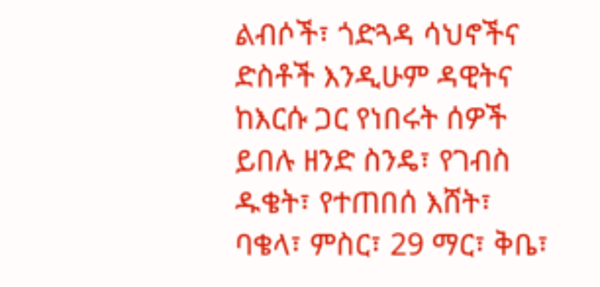ልብሶች፣ ጎድጓዳ ሳህኖችና ድስቶች እንዲሁም ዳዊትና ከእርሱ ጋር የነበሩት ሰዎች ይበሉ ዘንድ ስንዴ፣ የገብስ ዱቄት፣ የተጠበሰ እሸት፣ ባቄላ፣ ምስር፣ 29 ማር፣ ቅቤ፣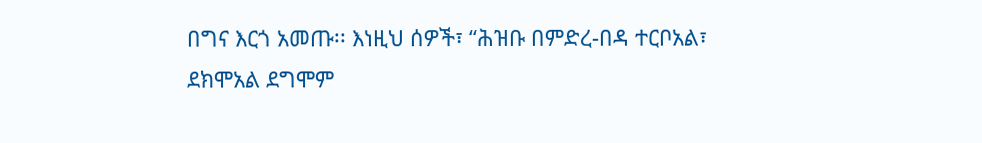በግና እርጎ አመጡ፡፡ እነዚህ ሰዎች፣ “ሕዝቡ በምድረ-በዳ ተርቦአል፣ ደክሞአል ደግሞም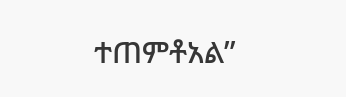ተጠምቶአል”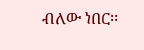ብለው ነበር፡፡